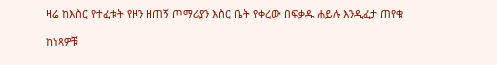ዛሬ ከእስር የተፈቱት የዞን ዘጠኝ ጦማሪያን እስር ቤት የቀረው በፍቃዱ ሐይሉ እንዲፈታ ጠየቁ

ከነጻዎቹ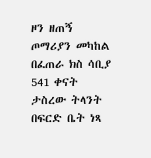ዞን ዘጠኝ ጦማሪያን መካከል በፈጠራ ክስ ሳቢያ 541 ቀናት ታስረው ትላንት በፍርድ ቤት ነጻ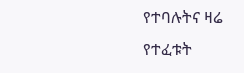የተባሉትና ዛሬ የተፈቱት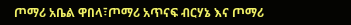ጦማሪ አቤል ዋበላ፣ጦማሪ አጥናፍ ብርሃኔ እና ጦማሪ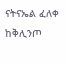ናትናኤል ፈለቀ ከቅሊንጦ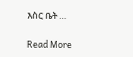እስር ቤት …

Read More